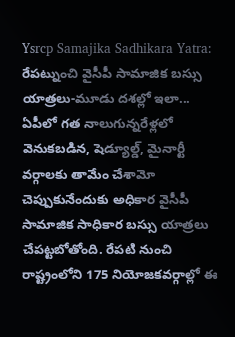Ysrcp Samajika Sadhikara Yatra: రేపట్నుంచి వైసీపీ సామాజిక బస్సు యాత్రలు-మూడు దశల్లో ఇలా...
ఏపీలో గత నాలుగున్నరేళ్లలో వెనుకబడిన, షెడ్యూల్డ్, మైనార్టీ వర్గాలకు తామేం చేశామో చెప్పుకునేందుకు అధికార వైసీపీ సామాజిక సాధికార బస్సు యాత్రలు చేపట్టబోతోంది. రేపటి నుంచి రాష్ట్రంలోని 175 నియోజకవర్గాల్లో ఈ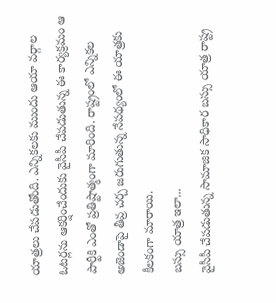యాత్రలు చేపడుతోంది. ఎన్నికలకు ముందు ఆయా వర్గాల ఓటర్లను ఆకర్షించేందుకు వైసీపీ చేపడుతున్న ఈ కార్యక్రమం ఆ పార్టీకి ఎంతో ప్రతిష్టాత్మంగా మారింది. రాష్ట్రంలో ఎన్నికల అజెండాపై తీవ్ర చర్చ జరుగుతున్న నేపథ్యంలో ఈ యాత్రకు కీలకంగా మారాయి.
బస్సు యాత్ర ఇలా...
వైసీపీ చేపడుతున్న సామాజిక సాధికార బస్సు యాత్ర రాష్ట్ర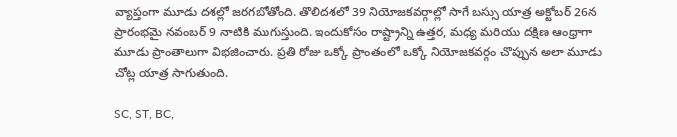వ్యాప్తంగా మూడు దశల్లో జరగబోతోంది. తొలిదశలో 39 నియోజకవర్గాల్లో సాగే బస్సు యాత్ర అక్టోబర్ 26న ప్రారంభమై నవంబర్ 9 నాటికి ముగుస్తుంది. ఇందుకోసం రాష్ట్రాన్ని ఉత్తర, మధ్య మరియు దక్షిణ ఆంధ్రాగా మూడు ప్రాంతాలుగా విభజించారు. ప్రతి రోజు ఒక్కో ప్రాంతంలో ఒక్కో నియోజకవర్గం చొప్పున అలా మూడు చోట్ల యాత్ర సాగుతుంది.

SC, ST, BC,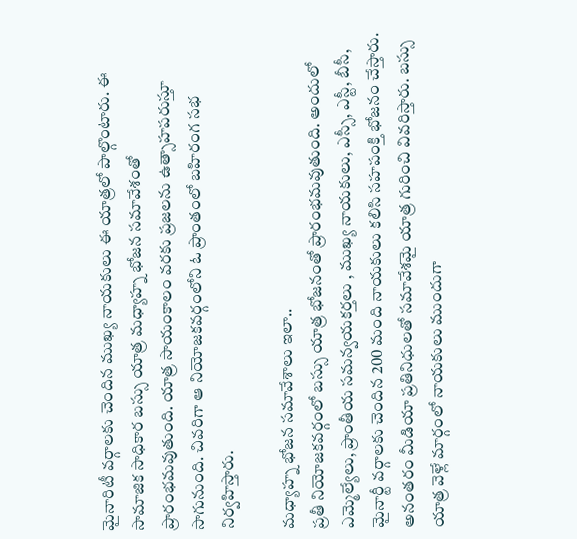మైనారిటీ వర్గాలకు చెందిన ముఖ్య నాయకులు ఈ యాత్రలో పాల్గొంటారు. ఈ సామాజిక సాధికార బస్సు యాత్ర మధ్యాహ్న భోజన సమావేశంతో ప్రారంభమవుతుంది. యాత్ర సాయంకాలం వరకు ప్రజలను ఉత్సాహపరుస్తూ సాగునుంది. చివరిగా ఆ నియోజకవర్గంలోని ఓ ప్రాంతంలో బహిరంగ సభ నిర్వహిస్తారు.

మధ్యాహ్న భోజన సమావేశాలు ఇలా..
ప్రతీ నియోజకవర్గంలో బస్సు యాత్ర భోజనంతో ప్రారంభమవుతుంది. అందులో ఎమ్మెల్యేలు, ప్రాంతీయ సమన్వయకర్తలు , ముఖ్య నాయకులు, ఎస్సీ, ఎస్టీ, బీసీ, మైనార్టీ వర్గాలకు చెందిన 200 మంది నాయకులు కలిసి సహపంక్తి భోజనం చేస్తారు. అనంతరం మీడియా ప్రతినిధులతో సమావేశమై యాత్ర గురించి వివరిస్తారు. బస్సు యాత్ర వెళ్లే మార్గంలో నాయకులు ముందుగా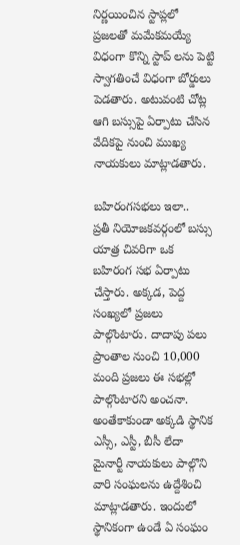నిర్ణయించిన స్టాప్లలో ప్రజలతో మమేకమయ్యే విధంగా కొన్ని స్టాప్ లను పెట్టి స్వాగతించే విధంగా బోర్డులు పెడతారు. అటువంటి చోట్ల ఆగి బస్సుపై ఏర్పాటు చేసిన వేదికపై నుంచి ముఖ్య నాయకులు మాట్లాడతారు.

బహిరంగసభలు ఇలా..
ప్రతీ నియోజకవర్గంలో బస్సు యాత్ర చివరిగా ఒక బహిరంగ సభ ఏర్పాటు చేస్తారు. అక్కడ, పెద్ద సంఖ్యలో ప్రజలు పాల్గొంటారు. దాదాపు పలు ప్రాంతాల నుంచి 10,000 మంది ప్రజలు ఈ సభల్లో పాల్గొంటారని అంచనా. అంతేకాకుండా అక్కడి స్థానిక ఎస్సీ, ఎస్టీ, బీసీ లేదా మైనార్టీ నాయకులు పాల్గొని వారి సంఘలను ఉద్దేశించి మాట్లాడతారు. ఇందులో స్థానికంగా ఉండే ఏ సంఘం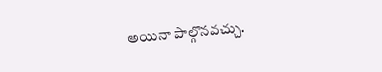అయినా పాల్గొనవచ్చు.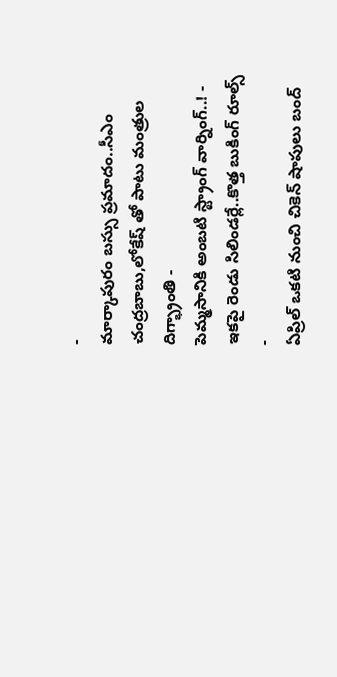-
మార్కాపురం బస్సు ప్రమాదం..సీఎం చంద్రబాబు,లోకేష్ తో పాటు మంత్రుల దిగ్భ్రాంతి -
పెమ్మసానికి అంబటి స్ట్రాంగ్ వార్నింగ్..! -
ఇకపై రెండు సిలిండర్లే..కొత్త బుకింగ్ రూల్స్ -
ఏప్రిల్ ఒకటి నుంచి చికెన్ షాపులు బంద్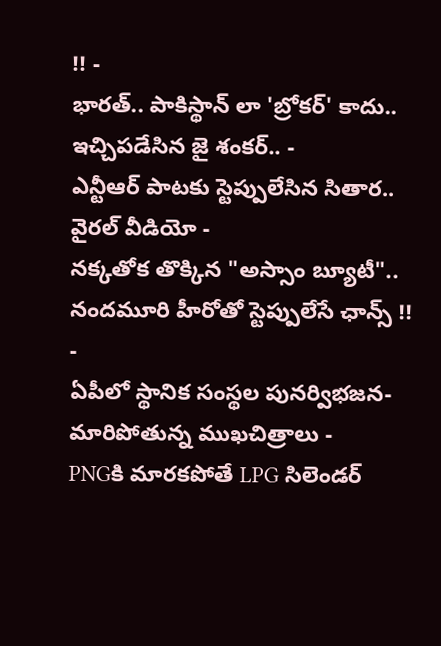!! -
భారత్.. పాకిస్థాన్ లా 'బ్రోకర్' కాదు.. ఇచ్చిపడేసిన జై శంకర్.. -
ఎన్టీఆర్ పాటకు స్టెప్పులేసిన సితార.. వైరల్ వీడియో -
నక్కతోక తొక్కిన "అస్సాం బ్యూటీ".. నందమూరి హీరోతో స్టెప్పులేసే ఛాన్స్ !! -
ఏపీలో స్థానిక సంస్థల పునర్విభజన- మారిపోతున్న ముఖచిత్రాలు -
PNGకి మారకపోతే LPG సిలెండర్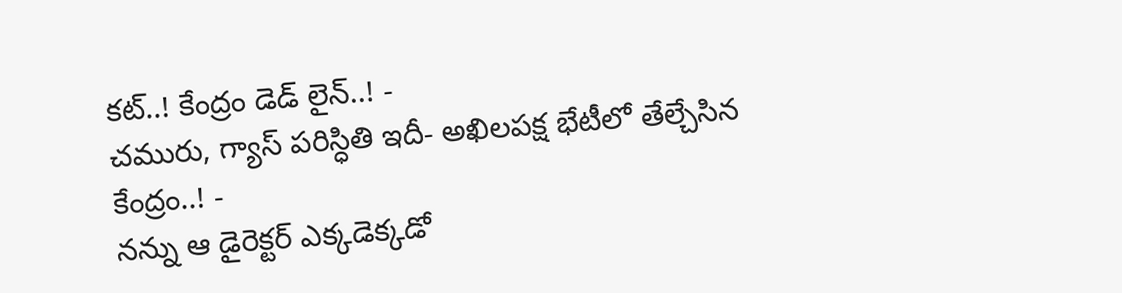కట్..! కేంద్రం డెడ్ లైన్..! -
చమురు, గ్యాస్ పరిస్ధితి ఇదీ- అఖిలపక్ష భేటీలో తేల్చేసిన కేంద్రం..! -
నన్ను ఆ డైరెక్టర్ ఎక్కడెక్కడో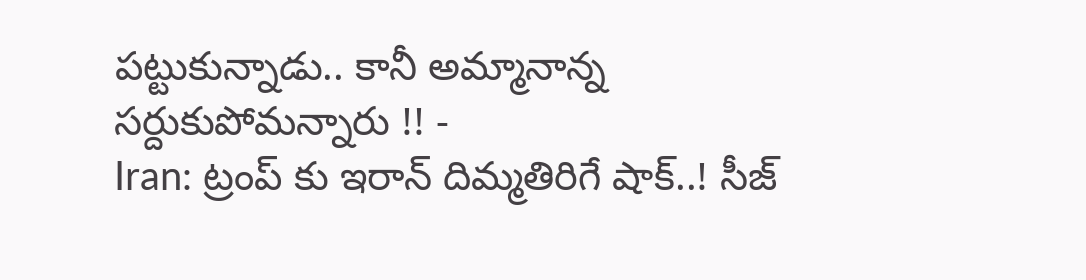పట్టుకున్నాడు.. కానీ అమ్మానాన్న సర్దుకుపోమన్నారు !! -
Iran: ట్రంప్ కు ఇరాన్ దిమ్మతిరిగే షాక్..! సీజ్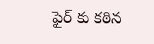ఫైర్ కు కఠిన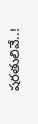షరతులివే..!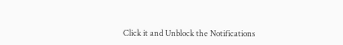Click it and Unblock the Notifications